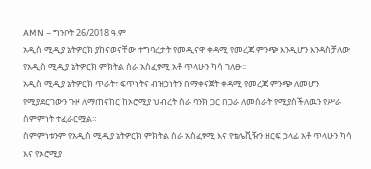AMN – ግንቦት 26/2018 ዓ.ም
አዲስ ሚዲያ ኔትዎርክ ያከናወናቸው ተግባረታት የመዲናዋ ቀዳሚ የመረጃ ምንጭ እንዲሆን እንዳስቻለው የአዲስ ሚዲያ ኔትዎርክ ምክትል ስራ አስፈፃሚ አቶ ጥላሁን ካሳ ገለፁ፡፡
አዲስ ሚዲያ ኔትዎርክ ጥራት፣ ፍጥነትና ብዝኃነትን በማቀናጀት ቀዳሚ የመረጃ ምንጭ ለመሆን የሚያደርገውን ጉዞ ለማጠናከር ከኦሮሚያ ህብረት ስራ ባንክ ጋር በጋራ ለመስራት የሚያስችለዉን የሥራ ስምምነት ተፈራርሟል።
ስምምነቱንም የአዲስ ሚዲያ ኔትዎርክ ምክትል ስራ አስፈፃሚ እና የቴሌቪዥን ዘርፍ ኃላፊ አቶ ጥላሁን ካሳ እና የኦሮሚያ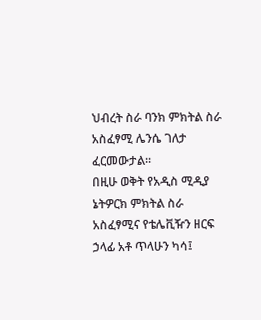ህብረት ስራ ባንክ ምክትል ስራ አስፈፃሚ ሌንሴ ገለታ ፈርመውታል፡፡
በዚሁ ወቅት የአዲስ ሚዲያ ኔትዎርክ ምክትል ስራ አስፈፃሚና የቴሌቪዥን ዘርፍ ኃላፊ አቶ ጥላሁን ካሳ፤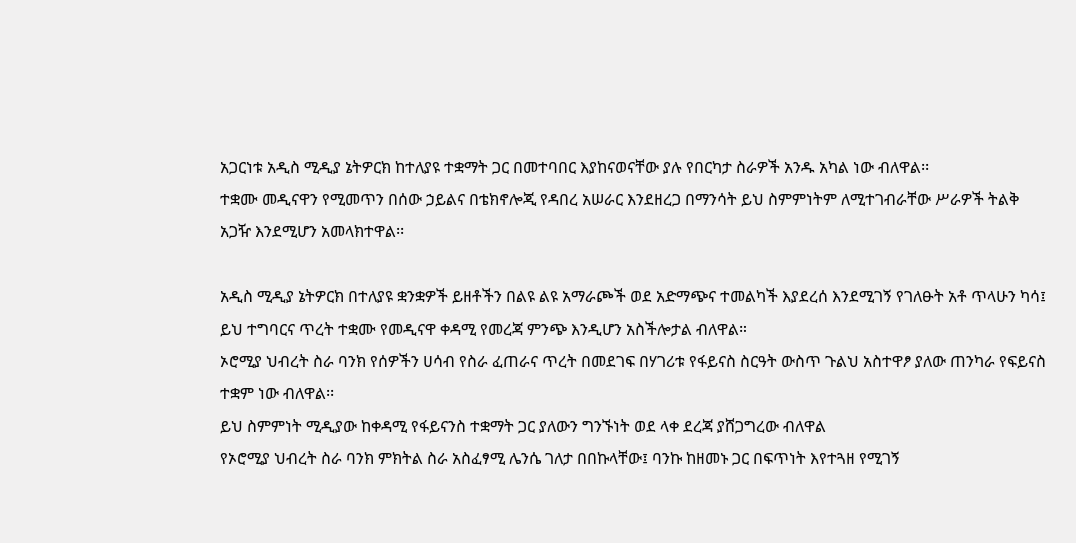አጋርነቱ አዲስ ሚዲያ ኔትዎርክ ከተለያዩ ተቋማት ጋር በመተባበር እያከናወናቸው ያሉ የበርካታ ስራዎች አንዱ አካል ነው ብለዋል፡፡
ተቋሙ መዲናዋን የሚመጥን በሰው ኃይልና በቴክኖሎጂ የዳበረ አሠራር እንደዘረጋ በማንሳት ይህ ስምምነትም ለሚተገብራቸው ሥራዎች ትልቅ አጋዥ እንደሚሆን አመላክተዋል፡፡

አዲስ ሚዲያ ኔትዎርክ በተለያዩ ቋንቋዎች ይዘቶችን በልዩ ልዩ አማራጮች ወደ አድማጭና ተመልካች እያደረሰ እንደሚገኝ የገለፁት አቶ ጥላሁን ካሳ፤ ይህ ተግባርና ጥረት ተቋሙ የመዲናዋ ቀዳሚ የመረጃ ምንጭ እንዲሆን አስችሎታል ብለዋል።
ኦሮሚያ ህብረት ስራ ባንክ የሰዎችን ሀሳብ የስራ ፈጠራና ጥረት በመደገፍ በሃገሪቱ የፋይናስ ስርዓት ውስጥ ጉልህ አስተዋፆ ያለው ጠንካራ የፍይናስ ተቋም ነው ብለዋል፡፡
ይህ ስምምነት ሚዲያው ከቀዳሚ የፋይናንስ ተቋማት ጋር ያለውን ግንኙነት ወደ ላቀ ደረጃ ያሸጋግረው ብለዋል
የኦሮሚያ ህብረት ስራ ባንክ ምክትል ስራ አስፈፃሚ ሌንሴ ገለታ በበኩላቸው፤ ባንኩ ከዘመኑ ጋር በፍጥነት እየተጓዘ የሚገኝ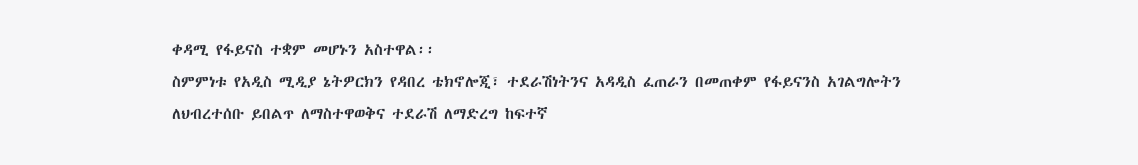ቀዳሚ የፋይናስ ተቋም መሆኑን አስተዋል፡፡
ስምምነቱ የአዲስ ሚዲያ ኔትዎርክን የዳበረ ቴክኖሎጂ፣ ተደራሽነትንና አዳዲስ ፈጠራን በመጠቀም የፋይናንስ አገልግሎትን ለህብረተሰቡ ይበልጥ ለማስተዋወቅና ተደራሽ ለማድረግ ከፍተኛ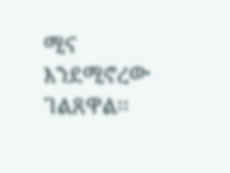ሚና እንደሚኖረው ገልጸዋል፡፡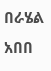በራሄል አበበ